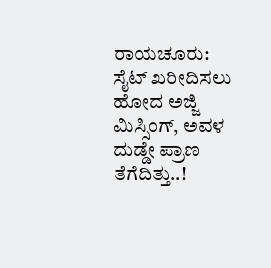ರಾಯಚೂರು: ಸೈಟ್ ಖರೀದಿಸಲು ಹೋದ ಅಜ್ಜಿ ಮಿಸ್ಸಿಂಗ್, ಅವಳ ದುಡ್ಡೇ ಪ್ರಾಣ ತೆಗೆದಿತ್ತು..!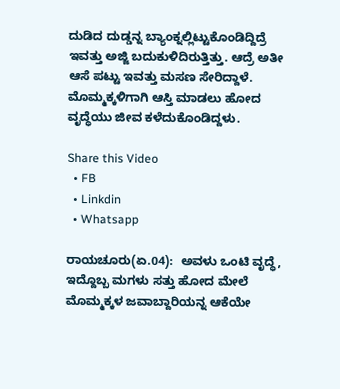ದುಡಿದ ದುಡ್ಡನ್ನ ಬ್ಯಾಂಕ್ನಲ್ಲಿಟ್ಟುಕೊಂಡಿದ್ದಿದ್ರೆ ಇವತ್ತು ಅಜ್ಜಿ ಬದುಕುಳಿದಿರುತ್ತಿತ್ತು. ಆದ್ರೆ ಅತೀ ಆಸೆ ಪಟ್ಟು ಇವತ್ತು ಮಸಣ ಸೇರಿದ್ದಾಳೆ. ಮೊಮ್ಮಕ್ಕಳಿಗಾಗಿ ಆಸ್ತಿ ಮಾಡಲು ಹೋದ ವೃದ್ಧೆಯು ಜೀವ ಕಳೆದುಕೊಂಡಿದ್ದಳು.

Share this Video
  • FB
  • Linkdin
  • Whatsapp

ರಾಯಚೂರು(ಏ.04):  ಅವಳು ಒಂಟಿ ವೃದ್ಧೆ, ಇದ್ದೊಬ್ಬ ಮಗಳು ಸತ್ತು ಹೋದ ಮೇಲೆ ಮೊಮ್ಮಕ್ಕಳ ಜವಾಬ್ದಾರಿಯನ್ನ ಆಕೆಯೇ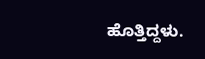ಹೊತ್ತಿದ್ದಳು.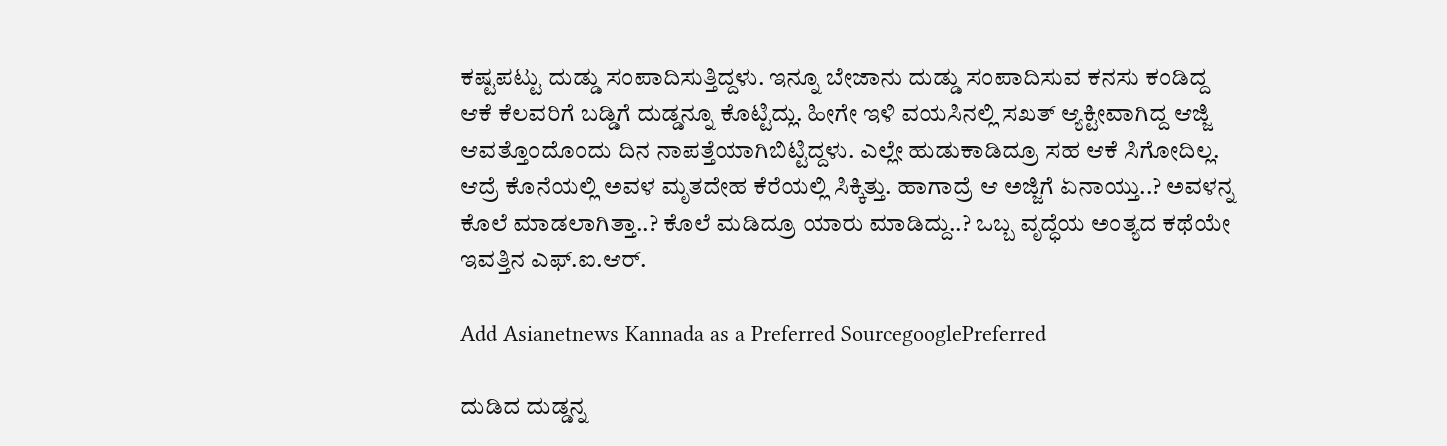ಕಷ್ಟಪಟ್ಟು ದುಡ್ಡು ಸಂಪಾದಿಸುತ್ತಿದ್ದಳು. ಇನ್ನೂ ಬೇಜಾನು ದುಡ್ಡು ಸಂಪಾದಿಸುವ ಕನಸು ಕಂಡಿದ್ದ ಆಕೆ ಕೆಲವರಿಗೆ ಬಡ್ಡಿಗೆ ದುಡ್ಡನ್ನೂ ಕೊಟ್ಟಿದ್ಲು. ಹೀಗೇ ಇಳಿ ವಯಸಿನಲ್ಲಿ ಸಖತ್ ಆ್ಯಕ್ಟೀವಾಗಿದ್ದ ಆಜ್ಜಿ ಆವತ್ತೊಂದೊಂದು ದಿನ ನಾಪತ್ತೆಯಾಗಿಬಿಟ್ಟಿದ್ದಳು. ಎಲ್ಲೇ ಹುಡುಕಾಡಿದ್ರೂ ಸಹ ಆಕೆ ಸಿಗೋದಿಲ್ಲ. ಆದ್ರೆ ಕೊನೆಯಲ್ಲಿ ಅವಳ ಮೃತದೇಹ ಕೆರೆಯಲ್ಲಿ ಸಿಕ್ಕಿತ್ತು. ಹಾಗಾದ್ರೆ ಆ ಅಜ್ಜಿಗೆ ಏನಾಯ್ತು..? ಅವಳನ್ನ ಕೊಲೆ ಮಾಡಲಾಗಿತ್ತಾ..? ಕೊಲೆ ಮಡಿದ್ರೂ ಯಾರು ಮಾಡಿದ್ದು..? ಒಬ್ಬ ವೃದ್ಧೆಯ ಅಂತ್ಯದ ಕಥೆಯೇ ಇವತ್ತಿನ ಎಫ್.ಐ.ಆರ್.

Add Asianetnews Kannada as a Preferred SourcegooglePreferred

ದುಡಿದ ದುಡ್ಡನ್ನ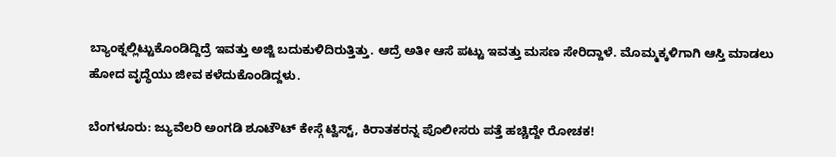ಬ್ಯಾಂಕ್ನಲ್ಲಿಟ್ಟುಕೊಂಡಿದ್ದಿದ್ರೆ ಇವತ್ತು ಅಜ್ಜಿ ಬದುಕುಳಿದಿರುತ್ತಿತ್ತು. ಆದ್ರೆ ಅತೀ ಆಸೆ ಪಟ್ಟು ಇವತ್ತು ಮಸಣ ಸೇರಿದ್ದಾಳೆ. ಮೊಮ್ಮಕ್ಕಳಿಗಾಗಿ ಆಸ್ತಿ ಮಾಡಲು ಹೋದ ವೃದ್ಧೆಯು ಜೀವ ಕಳೆದುಕೊಂಡಿದ್ದಳು.

ಬೆಂಗಳೂರು: ಜ್ಯುವೆಲರಿ ಅಂಗಡಿ ಶೂಟೌಟ್ ಕೇಸ್ಗೆ ಟ್ವಿಸ್ಟ್, ಕಿರಾತಕರನ್ನ ಪೊಲೀಸರು ಪತ್ತೆ ಹಚ್ಚಿದ್ದೇ ರೋಚಕ!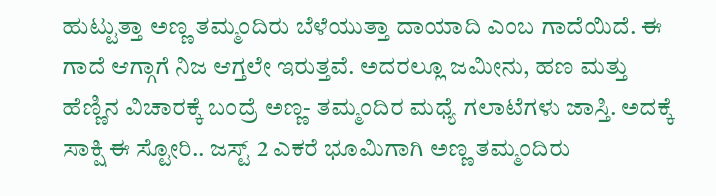ಹುಟ್ಟುತ್ತಾ ಅಣ್ಣ ತಮ್ಮಂದಿರು ಬೆಳೆಯುತ್ತಾ ದಾಯಾದಿ ಎಂಬ ಗಾದೆಯಿದೆ. ಈ ಗಾದೆ ಆಗ್ಗಾಗೆ ನಿಜ ಆಗ್ತಲೇ ಇರುತ್ತವೆ. ಅದರಲ್ಲೂ ಜಮೀನು, ಹಣ ಮತ್ತು ಹೆಣ್ಣಿನ ವಿಚಾರಕ್ಕೆ ಬಂದ್ರೆ ಅಣ್ಣ- ತಮ್ಮಂದಿರ ಮಧ್ಯೆ ಗಲಾಟೆಗಳು ಜಾಸ್ತಿ. ಅದಕ್ಕೆ ಸಾಕ್ಷಿ ಈ ಸ್ಟೋರಿ.. ಜಸ್ಟ್ 2 ಎಕರೆ ಭೂಮಿಗಾಗಿ ಅಣ್ಣ ತಮ್ಮಂದಿರು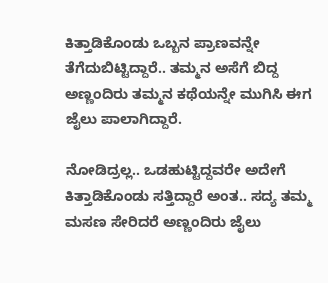ಕಿತ್ತಾಡಿಕೊಂಡು ಒಬ್ಬನ ಪ್ರಾಣವನ್ನೇ ತೆಗೆದುಬಿಟ್ಟಿದ್ದಾರೆ.. ತಮ್ಮನ ಅಸೆಗೆ ಬಿದ್ದ ಅಣ್ಣಂದಿರು ತಮ್ಮನ ಕಥೆಯನ್ನೇ ಮುಗಿಸಿ ಈಗ ಜೈಲು ಪಾಲಾಗಿದ್ದಾರೆ.

ನೋಡಿದ್ರಲ್ಲ.. ಒಡಹುಟ್ಟಿದ್ದವರೇ ಅದೇಗೆ ಕಿತ್ತಾಡಿಕೊಂಡು ಸತ್ತಿದ್ದಾರೆ ಅಂತ.. ಸದ್ಯ ತಮ್ಮ ಮಸಣ ಸೇರಿದರೆ ಅಣ್ಣಂದಿರು ಜೈಲು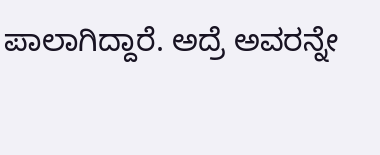ಪಾಲಾಗಿದ್ದಾರೆ. ಅದ್ರೆ ಅವರನ್ನೇ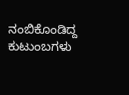ನಂಬಿಕೊಂಡಿದ್ದ ಕುಟುಂಬಗಳು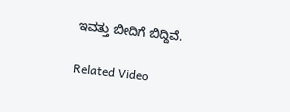ಇವತ್ತು ಬೀದಿಗೆ ಬಿದ್ದಿವೆ.

Related Video